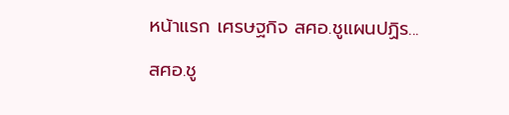หน้าแรก เศรษฐกิจ สศอ.ชูแผนปฏิร...

สศอ.ชู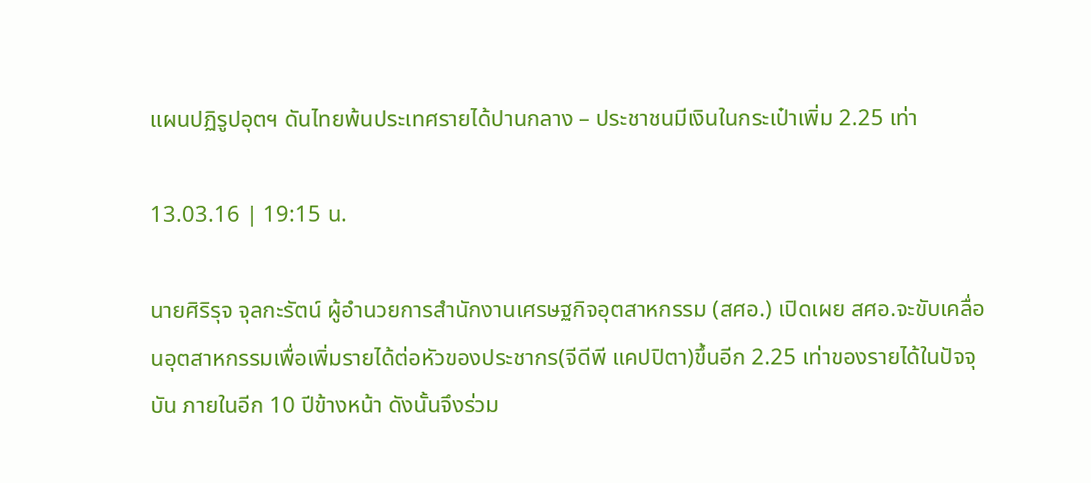แผนปฏิรูปอุตฯ ดันไทยพ้นประเทศรายได้ปานกลาง – ประชาชนมีเงินในกระเป๋าเพิ่ม 2.25 เท่า

13.03.16 | 19:15 น.

นายศิริรุจ จุลกะรัตน์ ผู้อำนวยการสำนักงานเศรษฐกิจอุตสาหกรรม (สศอ.) เปิดเผย สศอ.จะขับเคลื่อนอุตสาหกรรมเพื่อเพิ่มรายได้ต่อหัวของประชากร(จีดีพี แคปปิตา)ขึ้นอีก 2.25 เท่าของรายได้ในปัจจุบัน ภายในอีก 10 ปีข้างหน้า ดังนั้นจึงร่วม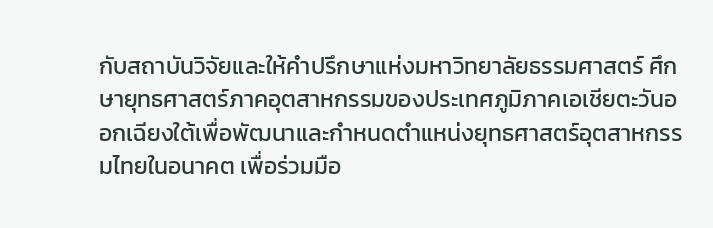กับสถาบันวิจัยและให้คำปรึกษาแห่งมหาวิทยาลัยธรรมศาสตร์ ศึกษายุทธศาสตร์ภาคอุตสาหกรรมของประเทศภูมิภาคเอเชียตะวันออกเฉียงใต้เพื่อพัฒนาและกำหนดตำแหน่งยุทธศาสตร์อุตสาหกรรมไทยในอนาคต เพื่อร่วมมือ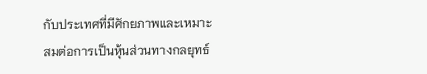กับประเทศที่มีศักยภาพและเหมาะสมต่อการเป็นหุ้นส่วนทางกลยุทธ์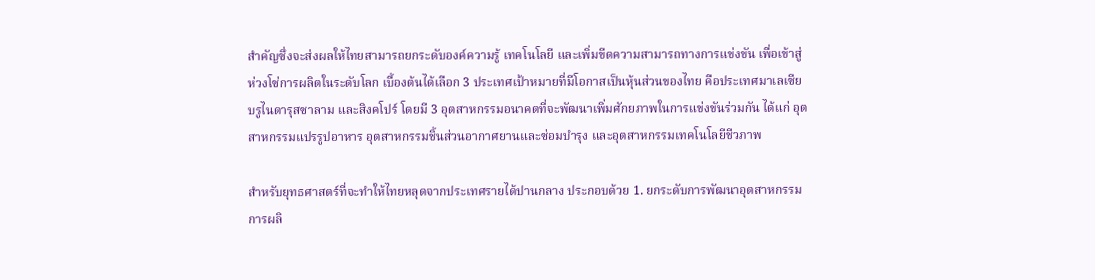สำคัญซึ่งจะส่งผลให้ไทยสามารถยกระดับองค์ความรู้ เทคโนโลยี และเพิ่มขีดความสามารถทางการแข่งขัน เพื่อเข้าสู่ห่วงโซ่การผลิตในระดับโลก เบื้องต้นได้เลือก 3 ประเทศเป้าหมายที่มีโอกาสเป็นหุ้นส่วนของไทย คือประเทศมาเลเซีย บรูไนดารุสซาลาม และสิงคโปร์ โดยมี 3 อุตสาหกรรมอนาคตที่จะพัฒนาเพิ่มศักยภาพในการแข่งขันร่วมกัน ได้แก่ อุตสาหกรรมแปรรูปอาหาร อุตสาหกรรมชิ้นส่วนอากาศยานและซ่อมบำรุง และอุตสาหกรรมเทคโนโลยีชีวภาพ

สำหรับยุทธศาสตร์ที่จะทำให้ไทยหลุดจากประเทศรายได้ปานกลาง ประกอบด้วย 1. ยกระดับการพัฒนาอุตสาหกรรมการผลิ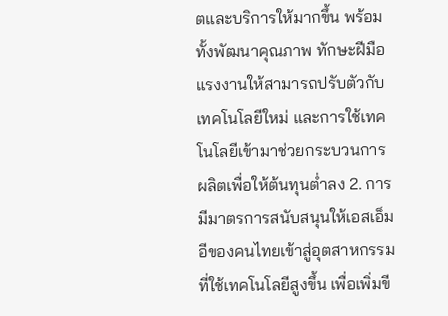ตและบริการให้มากขึ้น พร้อมทั้งพัฒนาคุณภาพ ทักษะฝีมือแรงงานให้สามารถปรับตัวกับเทคโนโลยีใหม่ และการใช้เทคโนโลยีเข้ามาช่วยกระบวนการผลิตเพื่อให้ต้นทุนต่ำลง 2. การมีมาตรการสนับสนุนให้เอสเอ็มอีของคนไทยเข้าสู่อุตสาหกรรมที่ใช้เทคโนโลยีสูงขึ้น เพื่อเพิ่มขี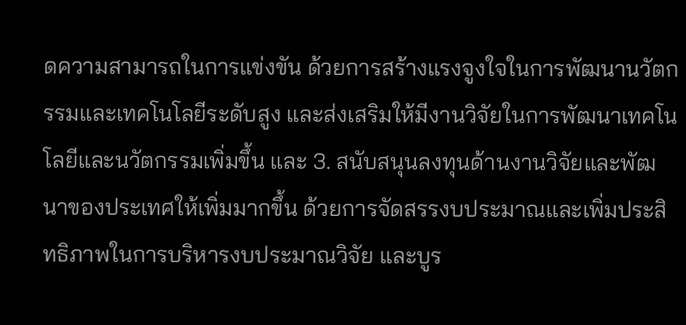ดความสามารถในการแข่งขัน ด้วยการสร้างแรงจูงใจในการพัฒนานวัตกรรมและเทคโนโลยีระดับสูง และส่งเสริมให้มีงานวิจัยในการพัฒนาเทคโนโลยีและนวัตกรรมเพิ่มขึ้น และ 3. สนับสนุนลงทุนด้านงานวิจัยและพัฒนาของประเทศให้เพิ่มมากขึ้น ด้วยการจัดสรรงบประมาณและเพิ่มประสิทธิภาพในการบริหารงบประมาณวิจัย และบูร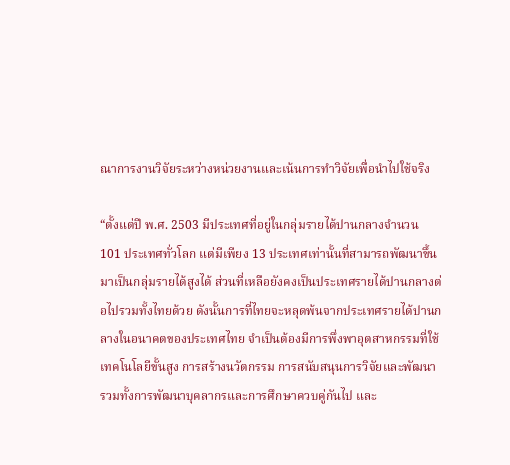ณาการงานวิจัยระหว่างหน่วยงานและเน้นการทำวิจัยเพื่อนำไปใช้จริง

“ตั้งแต่ปี พ.ศ. 2503 มีประเทศที่อยู่ในกลุ่มรายได้ปานกลางจำนวน 101 ประเทศทั่วโลก แต่มีเพียง 13 ประเทศเท่านั้นที่สามารถพัฒนาขึ้นมาเป็นกลุ่มรายได้สูงได้ ส่วนที่เหลือยังคงเป็นประเทศรายได้ปานกลางต่อไปรวมทั้งไทยด้วย ดังนั้นการที่ไทยจะหลุดพ้นจากประเทศรายได้ปานกลางในอนาคตของประเทศไทย จำเป็นต้องมีการพึ่งพาอุตสาหกรรมที่ใช้เทคโนโลยีขั้นสูง การสร้างนวัตกรรม การสนับสนุนการวิจัยและพัฒนา รวมทั้งการพัฒนาบุคลากรและการศึกษาควบคู่กันไป และ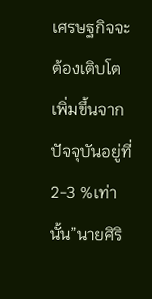เศรษฐกิจจะต้องเติบโตเพิ่มขึ้นจากปัจจุบันอยู่ที่ 2-3 %เท่านั้น”นายศิริ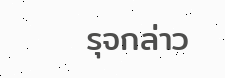รุจกล่าว